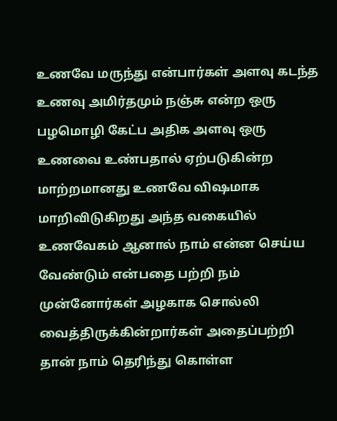உணவே மருந்து என்பார்கள் அளவு கடந்த உணவு அமிர்தமும் நஞ்சு என்ற ஒரு பழமொழி கேட்ப அதிக அளவு ஒரு உணவை உண்பதால் ஏற்படுகின்ற மாற்றமானது உணவே விஷமாக மாறிவிடுகிறது அந்த வகையில் உணவேகம் ஆனால் நாம் என்ன செய்ய வேண்டும் என்பதை பற்றி நம் முன்னோர்கள் அழகாக சொல்லி வைத்திருக்கின்றார்கள் அதைப்பற்றி தான் நாம் தெரிந்து கொள்ள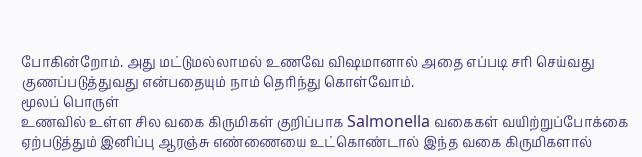போகின்றோம். அது மட்டுமல்லாமல் உணவே விஷமானால் அதை எப்படி சரி செய்வது குணப்படுத்துவது என்பதையும் நாம் தெரிந்து கொள்வோம்.
மூலப் பொருள்
உணவில் உள்ள சில வகை கிருமிகள் குறிப்பாக Salmonella வகைகள் வயிற்றுப்போக்கை ஏற்படுத்தும் இனிப்பு ஆரஞ்சு எண்ணையை உட்கொண்டால் இந்த வகை கிருமிகளால்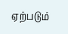ஏற்படும்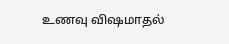உணவு விஷமாதல்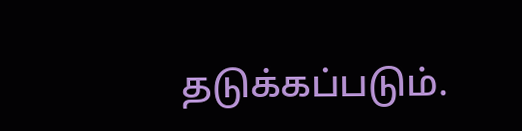தடுக்கப்படும்.